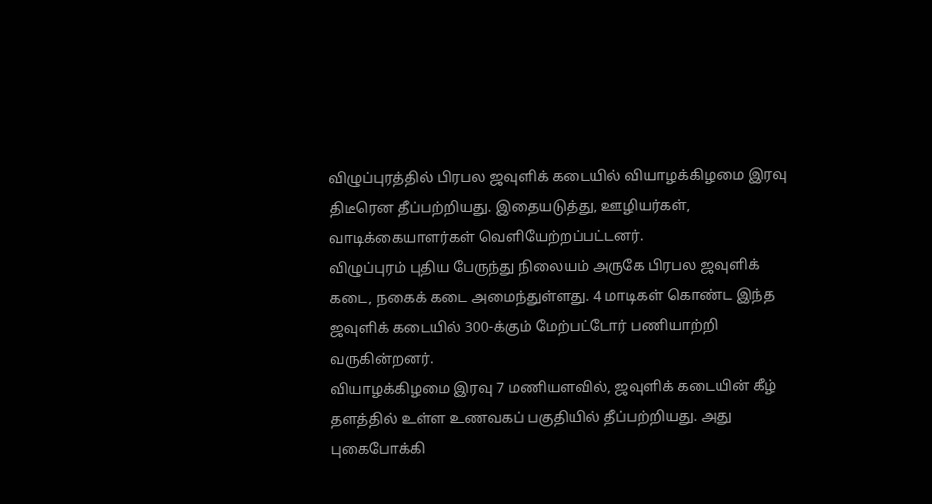விழுப்புரத்தில் பிரபல ஜவுளிக் கடையில் வியாழக்கிழமை இரவு திடீரென தீப்பற்றியது. இதையடுத்து, ஊழியர்கள், வாடிக்கையாளர்கள் வெளியேற்றப்பட்டனர்.
விழுப்புரம் புதிய பேருந்து நிலையம் அருகே பிரபல ஜவுளிக் கடை, நகைக் கடை அமைந்துள்ளது. 4 மாடிகள் கொண்ட இந்த ஜவுளிக் கடையில் 300-க்கும் மேற்பட்டோர் பணியாற்றி வருகின்றனர்.
வியாழக்கிழமை இரவு 7 மணியளவில், ஜவுளிக் கடையின் கீழ் தளத்தில் உள்ள உணவகப் பகுதியில் தீப்பற்றியது. அது புகைபோக்கி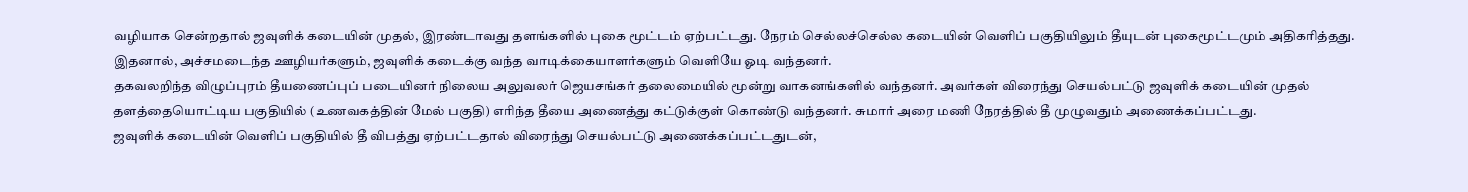வழியாக சென்றதால் ஜவுளிக் கடையின் முதல், இரண்டாவது தளங்களில் புகை மூட்டம் ஏற்பட்டது. நேரம் செல்லச்செல்ல கடையின் வெளிப் பகுதியிலும் தீயுடன் புகைமூட்டமும் அதிகரித்தது. இதனால், அச்சமடைந்த ஊழியர்களும், ஜவுளிக் கடைக்கு வந்த வாடிக்கையாளர்களும் வெளியே ஓடி வந்தனர்.
தகவலறிந்த விழுப்புரம் தீயணைப்புப் படையினர் நிலைய அலுவலர் ஜெயசங்கர் தலைமையில் மூன்று வாகனங்களில் வந்தனர். அவர்கள் விரைந்து செயல்பட்டு ஜவுளிக் கடையின் முதல் தளத்தையொட்டிய பகுதியில் (உணவகத்தின் மேல் பகுதி) எரிந்த தீயை அணைத்து கட்டுக்குள் கொண்டு வந்தனர். சுமார் அரை மணி நேரத்தில் தீ முழுவதும் அணைக்கப்பட்டது.
ஜவுளிக் கடையின் வெளிப் பகுதியில் தீ விபத்து ஏற்பட்டதால் விரைந்து செயல்பட்டு அணைக்கப்பட்டதுடன்,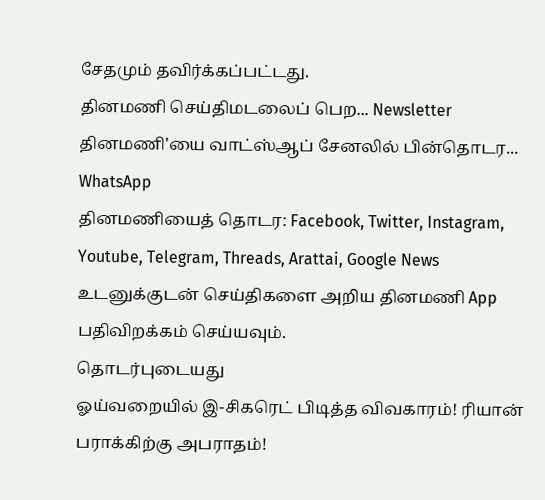சேதமும் தவிர்க்கப்பட்டது.
தினமணி செய்திமடலைப் பெற... Newsletter
தினமணி'யை வாட்ஸ்ஆப் சேனலில் பின்தொடர... WhatsApp
தினமணியைத் தொடர: Facebook, Twitter, Instagram, Youtube, Telegram, Threads, Arattai, Google News
உடனுக்குடன் செய்திகளை அறிய தினமணி App பதிவிறக்கம் செய்யவும்.
தொடர்புடையது
ஓய்வறையில் இ-சிகரெட் பிடித்த விவகாரம்! ரியான் பராக்கிற்கு அபராதம்!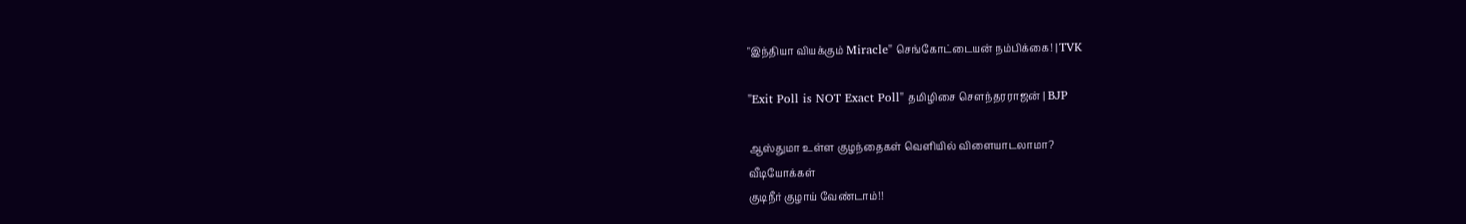"இந்தியா வியக்கும் Miracle" செங்கோட்டையன் நம்பிக்கை! | TVK

"Exit Poll is NOT Exact Poll" தமிழிசை சௌந்தரராஜன் | BJP

ஆஸ்துமா உள்ள குழந்தைகள் வெளியில் விளையாடலாமா?
வீடியோக்கள்
குடிநீர் குழாய் வேண்டாம்!!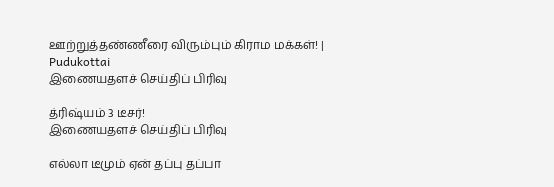ஊற்றுத்தண்ணீரை விரும்பும் கிராம மக்கள்! | Pudukottai
இணையதளச் செய்திப் பிரிவு

த்ரிஷ்யம் 3 டீசர்!
இணையதளச் செய்திப் பிரிவு

எல்லா டீமும் ஏன் தப்பு தப்பா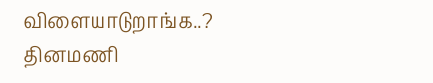விளையாடுறாங்க..?
தினமணி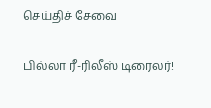செய்திச் சேவை

பில்லா ரீ-ரிலீஸ் டிரைலர்!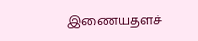இணையதளச்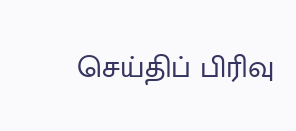செய்திப் பிரிவு